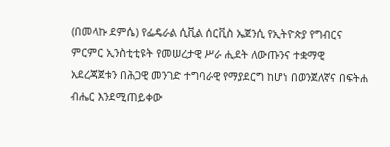(በመላኩ ደምሴ) የፌዴራል ሲቪል ሰርቪስ ኤጀንሲ የኢትዮጵያ የግብርና ምርምር ኢንስቲቲዩት የመሠረታዊ ሥራ ሒደት ለውጡንና ተቋማዊ አደረጃጀቱን በሕጋዊ መንገድ ተግባራዊ የማያደርግ ከሆነ በወንጀለኛና በፍትሐ ብሔር እንደሚጠይቀው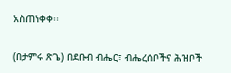አስጠነቀቀ፡፡

(በታምሩ ጽጌ) በደቡብ ብሔር፣ ብሔረሰቦችና ሕዝቦች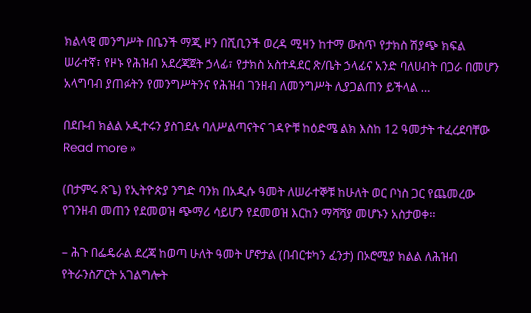ክልላዊ መንግሥት በቤንች ማጂ ዞን በሺቢንች ወረዳ ሚዛን ከተማ ውስጥ የታክስ ሽያጭ ክፍል ሠራተኛ፣ የዞኑ የሕዝብ አደረጃጀት ኃላፊ፣ የታክስ አስተዳደር ጽ/ቤት ኃላፊና አንድ ባለሀብት በጋራ በመሆን አላግባብ ያጠፉትን የመንግሥትንና የሕዝብ ገንዘብ ለመንግሥት ሊያጋልጠን ይችላል …

በደቡብ ክልል ኦዲተሩን ያስገደሉ ባለሥልጣናትና ገዳዮቹ ከዕድሜ ልክ እስከ 12 ዓመታት ተፈረደባቸው Read more »

(በታምሩ ጽጌ) የኢትዮጵያ ንግድ ባንክ በአዲሱ ዓመት ለሠራተኞቹ ከሁለት ወር ቦነስ ጋር የጨመረው የገንዘብ መጠን የደመወዝ ጭማሪ ሳይሆን የደመወዝ እርከን ማሻሻያ መሆኑን አስታወቀ፡፡

– ሕጉ በፌዴራል ደረጃ ከወጣ ሁለት ዓመት ሆኖታል (በብርቱካን ፈንታ) በኦሮሚያ ክልል ለሕዝብ የትራንስፖርት አገልግሎት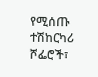የሚሰጡ ተሽከርካሪ ሾፌሮች፣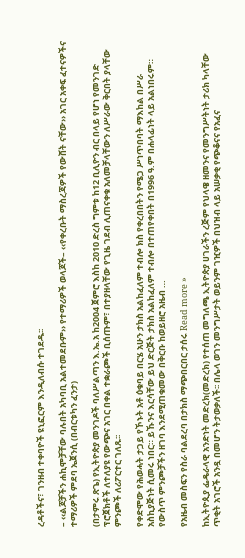ረዳቶችና፣ ገንዘብ ተቀባዮች ዩኒፎርም እንዲለብሱ ተገደዱ፡፡

– ‹‹ልጆቻችን ሐኪሞቻቸው ባሉበት አካባቢ አልተመደቡም›› የተማሪዎች ወላጆች– ‹‹የቀረቡት ማስረጃዎች የውሸት ናቸው›› አገር አቀፍ ፈተናዎችና ተማሪዎች ምደባ ኤጀንሲ (በብርቱካን ፈንታ)

(በታምሩ ጽጌ) የኢትዮጵያ መንገዶች ባለሥልጣን እ.ኤ.አ ከ2004 ጀምሮ እስከ 2010 ድረስ ግምቱ ከ12 ቢሊዮን ብር በላይ የሆነ የመንገድ ፕሮጀክቶች ለተለያዩ የውጭና አገር በቀል ተቋራጮች ቢሰጡም፣ በተያዘላቸው የጊዜ ገደብ ሊጠናቀቁ አለመቻላቸውን ለሥራው ቅርበት ያላቸው ምንጮች ለሪፖርተር ገለጹ፡፡

የቀድሞው የሕወሓት ታጋይ የኾኑት አቶ ዕቁባይ በርሄ አሁን ታክስ አልከፈለም ተብሎ ክስ የቀረበበትን የሜጋ ሥነጥበባት ማእከል በሥራ አስኪያጅነት ሲመሩ ነበር። ይኹንና እርሳቸው ይህ ድርጅት ታክስ አልከፈለም ተብሎ በተጠየቀበት በ1996 ዓ.ም በሐላፊነት ላይ አልነበሩም። የውስጥ ምንጮቻችን ዘገባ እንደሚጠቁመው በቅርቡ ከወይዘሮ አዜብ …

የአዜብ መስፍን የስራ ባልደረባ በታክስ ማጭበርበር ታሰሩ Read more »

ከኢትዮጲያ ፌዴራላዊ አንድነት መድረክ(መድረክ) የተሰጠ መግለጫ ኢትዮጵያ ሀገራችን ረጅም የህላዌ ዘመንና የመንግሥትነት ታሪክ ካላቸው ጥቂት አገሮች አንዷ በመሆን ትታወቃለች፡፡ በሌላ ወገን መንግሥታት ወይንም ገዢዎች በህዝብ ላይ አሠቃቂ የጭቆናና የአፈና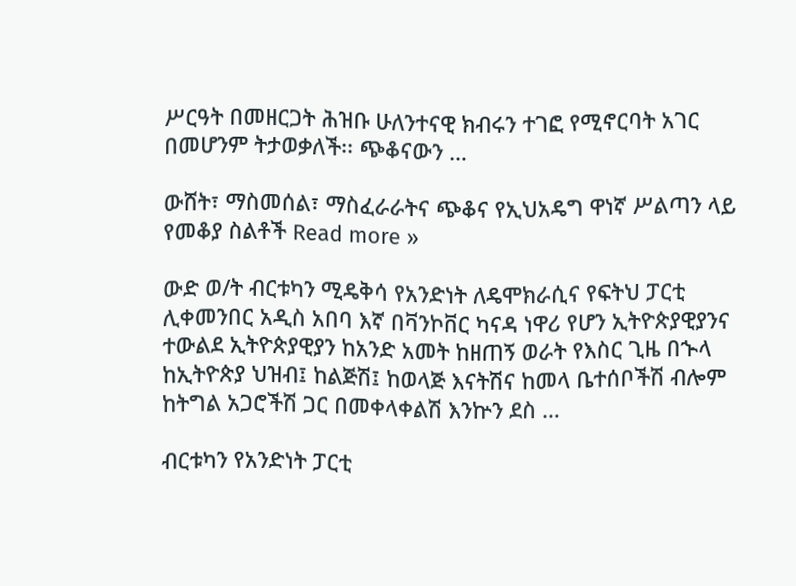ሥርዓት በመዘርጋት ሕዝቡ ሁለንተናዊ ክብሩን ተገፎ የሚኖርባት አገር በመሆንም ትታወቃለች፡፡ ጭቆናውን …

ውሸት፣ ማስመሰል፣ ማስፈራራትና ጭቆና የኢህአዴግ ዋነኛ ሥልጣን ላይ የመቆያ ስልቶች Read more »

ውድ ወ/ት ብርቱካን ሚዴቅሳ የአንድነት ለዴሞክራሲና የፍትህ ፓርቲ ሊቀመንበር አዲስ አበባ እኛ በቫንኮቨር ካናዳ ነዋሪ የሆን ኢትዮጵያዊያንና ተውልደ ኢትዮጵያዊያን ከአንድ አመት ከዘጠኝ ወራት የእስር ጊዜ በኍላ ከኢትዮጵያ ህዝብ፤ ከልጅሽ፤ ከወላጅ እናትሽና ከመላ ቤተሰቦችሽ ብሎም ከትግል አጋሮችሽ ጋር በመቀላቀልሽ እንኵን ደስ …

ብርቱካን የአንድነት ፓርቲ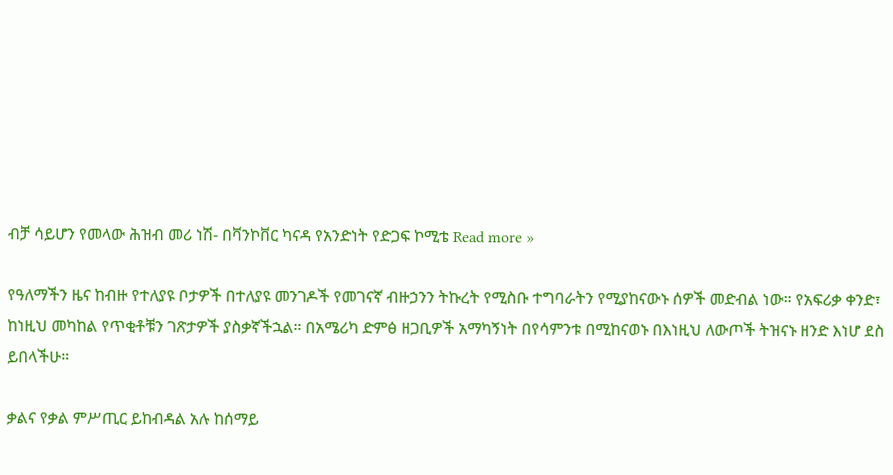ብቻ ሳይሆን የመላው ሕዝብ መሪ ነሽ- በቫንኮቨር ካናዳ የአንድነት የድጋፍ ኮሚቴ Read more »

የዓለማችን ዜና ከብዙ የተለያዩ ቦታዎች በተለያዩ መንገዶች የመገናኛ ብዙኃንን ትኩረት የሚስቡ ተግባራትን የሚያከናውኑ ሰዎች መድብል ነው። የአፍሪቃ ቀንድ፣ ከነዚህ መካከል የጥቂቶቹን ገጽታዎች ያስቃኛችኋል። በአሜሪካ ድምፅ ዘጋቢዎች አማካኝነት በየሳምንቱ በሚከናወኑ በእነዚህ ለውጦች ትዝናኑ ዘንድ እነሆ ደስ ይበላችሁ።

ቃልና የቃል ምሥጢር ይከብዳል አሉ ከሰማይ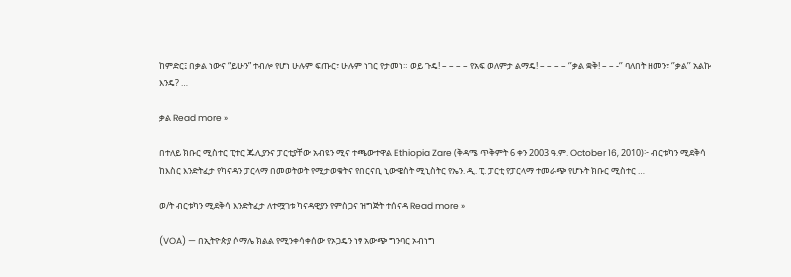ከምድር፤ በቃል ነውና “ይሁን” ተብሎ የሆነ ሁሉም ፍጡር፣ ሁሉም ነገር የታመነ። ወይ ጉዴ! – – – – የአፍ ወለምታ ልማዴ! – – – – ‘’ቃል ቋቅ! – – -‘’ ባለበት ዘመን፣ ‘’ቃል’’ አልኩ እንዴ? …

ቃል Read more »

በተለይ ክቡር ሚስተር ፒተር ጁሊያንና ፓርቲያቸው አብዩን ሚና ተጫውተዋል Ethiopia Zare (ቅዳሜ ጥቅምት 6 ቀን 2003 ዓ.ም. October 16, 2010)፦ ብርቱካን ሚደቅሳ ከእስር እንድትፈታ የካናዳን ፓርላማ በመወትወት የሚታወቁትና የበርናቢ ኒውዌስት ሚኒስትር የኤን. ዲ. ፒ. ፓርቲ የፓርላማ ተመራጭ የሆኑት ክቡር ሚስተር …

ወ/ት ብርቱካን ሚደቅሳ እንድትፈታ ለተሟገቱ ካናዳዊያን የምስጋና ዝግጅት ተሰናዳ Read more »

(VOA) — በኢትዮጵያ ሶማሌ ክልል የሚንቀሳቀሰው የኦጋዴን ነፃ አውጭ ግንባር ኦብነግ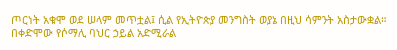ጦርነት አቁሞ ወደ ሠላም መጥቷል፤ ሲል የኢትዮጵያ መንግስት ወያኔ በዚህ ሳምንት አስታውቋል። በቀድሞው የሶማሊ ባህር ኃይል አድሚራል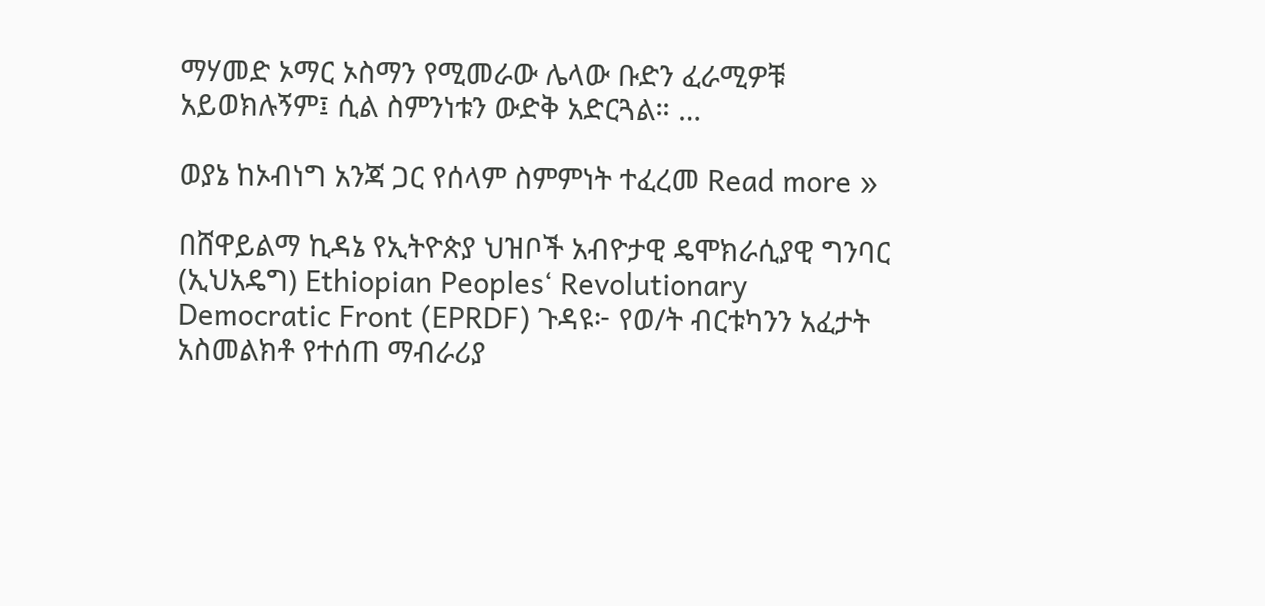ማሃመድ ኦማር ኦስማን የሚመራው ሌላው ቡድን ፈራሚዎቹ አይወክሉኝም፤ ሲል ስምንነቱን ውድቅ አድርጓል። …

ወያኔ ከኦብነግ አንጃ ጋር የሰላም ስምምነት ተፈረመ Read more »

በሸዋይልማ ኪዳኔ የኢትዮጵያ ህዝቦች አብዮታዊ ዴሞክራሲያዊ ግንባር (ኢህአዴግ) Ethiopian Peoples‘ Revolutionary Democratic Front (EPRDF) ጉዳዩ፦ የወ/ት ብርቱካንን አፈታት አስመልክቶ የተሰጠ ማብራሪያ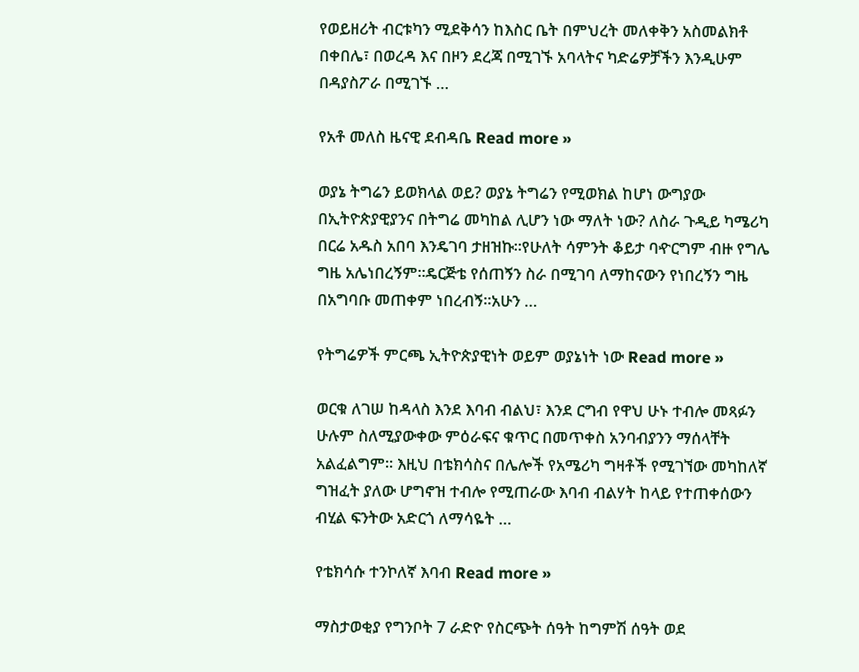የወይዘሪት ብርቱካን ሚደቅሳን ከእስር ቤት በምህረት መለቀቅን አስመልክቶ በቀበሌ፣ በወረዳ እና በዞን ደረጃ በሚገኙ አባላትና ካድሬዎቻችን እንዲሁም በዳያስፖራ በሚገኙ …

የአቶ መለስ ዜናዊ ደብዳቤ Read more »

ወያኔ ትግሬን ይወክላል ወይ? ወያኔ ትግሬን የሚወክል ከሆነ ውግያው በኢትዮጵያዊያንና በትግሬ መካከል ሊሆን ነው ማለት ነው? ለስራ ጉዲይ ካሜሪካ በርሬ አዱስ አበባ እንዴገባ ታዘዝኩ።የሁለት ሳምንት ቆይታ ባዯርግም ብዙ የግሌ ግዜ አሌነበረኝም።ዴርጅቴ የሰጠኝን ስራ በሚገባ ለማከናውን የነበረኝን ግዜ በአግባቡ መጠቀም ነበረብኝ።አሁን …

የትግሬዎች ምርጫ ኢትዮጵያዊነት ወይም ወያኔነት ነው Read more »

ወርቁ ለገሠ ከዳላስ እንደ እባብ ብልህ፣ እንደ ርግብ የዋህ ሁኑ ተብሎ መጻፉን ሁሉም ስለሚያውቀው ምዕራፍና ቁጥር በመጥቀስ አንባብያንን ማሰላቸት አልፈልግም። እዚህ በቴክሳስና በሌሎች የአሜሪካ ግዛቶች የሚገኘው መካከለኛ ግዝፈት ያለው ሆግኖዝ ተብሎ የሚጠራው እባብ ብልሃት ከላይ የተጠቀሰውን ብሂል ፍንትው አድርጎ ለማሳዬት …

የቴክሳሱ ተንኮለኛ እባብ Read more »

ማስታወቂያ የግንቦት 7 ራድዮ የስርጭት ሰዓት ከግምሽ ሰዓት ወደ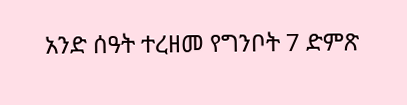አንድ ሰዓት ተረዘመ የግንቦት 7 ድምጽ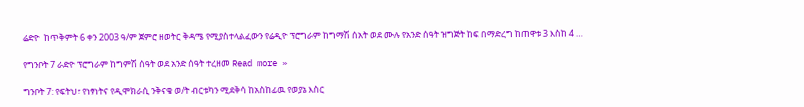ሬድዮ  ከጥቅምት 6 ቀን 2003 ዓ/ም ጀምሮ ዘወትር ቅዳሜ የሚያስተላልፈውን የሬዲዮ ፕሮግራም ከግማሽ ሰአት ወደ ሙሉ የአንድ ሰዓት ዝግጅት ከፍ በማድረግ ከጠዋቱ 3 እስከ 4 …

የግንቦት 7 ራድዮ ፕሮግራም ከግምሽ ሰዓት ወደ አንድ ሰዓት ተረዘመ Read more »

ግንቦት 7: የፍትህ፣ የነፃነትና የዲሞክራሲ ንቅናቄ ወ/ት ብርቱካን ሚደቅሳ ከአስከፊዉ የወያኔ እስር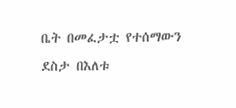ቤት በመፈታቷ የተሰማውን ደስታ በእለቱ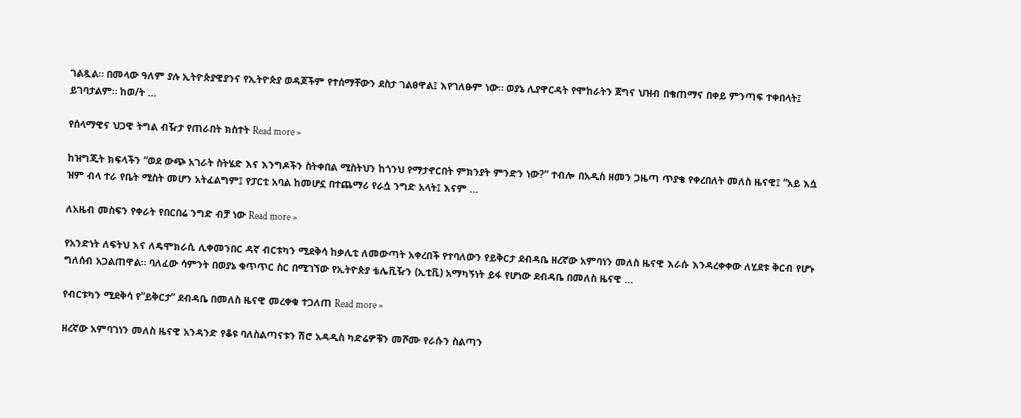ገልጿል። በመላው ዓለም ያሉ ኢትዮጵያዊያንና የኢትዮጵያ ወዳጆችም የተሰማቸውን ደስታ ገልፀዋል፤ እየገለፁም ነው። ወያኔ ሊያዋርዳት የሞከራትን ጀግና ህዝብ በቄጠማና በቀይ ምንጣፍ ተቀበላት፤ ይገባታልም። ከወ/ት …

የሰላማዊና ህጋዊ ትግል ብዥታ የጠራበት ክስተት Read more »

ከዝግጂት ክፍላችን “ወደ ውጭ አገራት ስትሄድ እና እንግዶችን ስትቀበል ሚስትህን ከጎንህ የማታኖርበት ምክንያት ምንድን ነው?” ተብሎ በአዲስ ዘመን ጋዜጣ ጥያቄ የቀረበለት መለስ ዜናዊ፤ “አይ እሷ ዝም ብላ ተራ የቤት ሚስት መሆን አትፈልግም፤ የፓርቲ አባል ከመሆኗ በተጨማሪ የራሷ ንግድ አላት፤ እናም …

ለአዜብ መስፍን የቀራት የበርበሬ ንግድ ብቻ ነው Read more »

የአንድነት ለፍትህ እና ለዴሞክራሲ ሊቀመንበር ዳኛ ብርቱካን ሚደቅሳ ከቃሊቲ ለመውጣት አቀረበች የተባለውን የይቅርታ ደብዳቤ ዘረኛው አምባነን መለስ ዜናዊ እራሱ እንዳረቀቀው ለሂደቱ ቅርብ የሆኑ ግለሰብ አጋልጠዋል። ባለፈው ሳምንት በወያኔ ቁጥጥር ስር በሚገኘው የኢትዮጵያ ቴሌቪዥን (ኢቲቪ) አማካኝነት ይፋ የሆነው ደብዳቤ በመለስ ዜናዊ …

የብርቱካን ሚደቅሳ የ”ይቅርታ” ደብዳቤ በመለስ ዜናዊ መረቀቁ ተጋለጠ Read more »

ዘረኛው አምባገነን መለስ ዜናዊ አንዳንድ የቆዩ ባለስልጣናቱን ሽሮ አዳዲስ ካድሬዎቹን መሾሙ የራሱን ስልጣን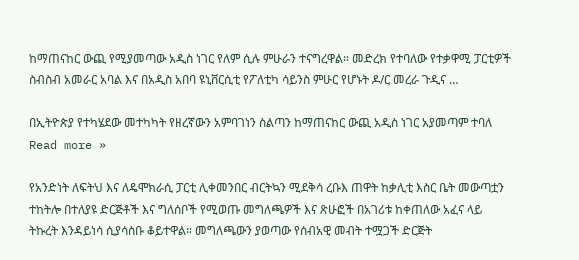ከማጠናከር ውጪ የሚያመጣው አዲስ ነገር የለም ሲሉ ምሁራን ተናግረዋል። መድረክ የተባለው የተቃዋሚ ፓርቲዎች ስብስብ አመራር አባል እና በአዲስ አበባ ዩኒቨርሲቲ የፖለቲካ ሳይንስ ምሁር የሆኑት ዶ/ር መረራ ጉዲና …

በኢትዮጵያ የተካሄደው መተካካት የዘረኛውን አምባገነን ስልጣን ከማጠናከር ውጪ አዲስ ነገር አያመጣም ተባለ Read more »

የአንድነት ለፍትህ እና ለዴሞክራሲ ፓርቲ ሊቀመንበር ብርትኳን ሚደቅሳ ረቡእ ጠዋት ከቃሊቲ እስር ቤት መውጣቷን ተከትሎ በተለያዩ ድርጅቶች እና ግለሰቦች የሚወጡ መግለጫዎች እና ጽሁፎች በአገሪቱ ከቀጠለው አፈና ላይ ትኩረት እንዳይነሳ ሲያሳስቡ ቆይተዋል። መግለጫውን ያወጣው የሰብአዊ መብት ተሟጋች ድርጅት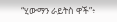“ሂውማን ራይትስ ዋች”፥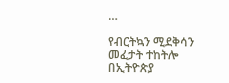…

የብርትኳን ሚደቅሳን መፈታት ተከትሎ በኢትዮጵያ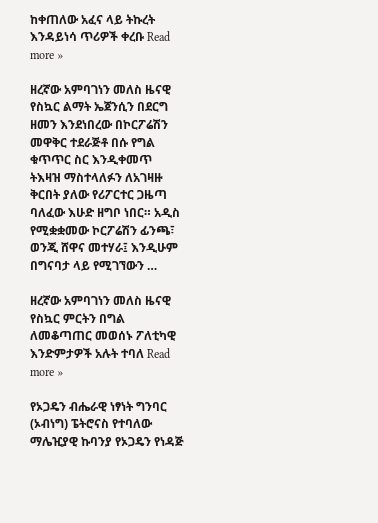ከቀጠለው አፈና ላይ ትኩረት እንዳይነሳ ጥሪዎች ቀረቡ Read more »

ዘረኛው አምባገነን መለስ ዜናዊ የስኳር ልማት ኤጀንሲን በደርግ ዘመን እንደነበረው በኮርፖሬሽን መዋቅር ተደራጅቶ በሱ የግል ቁጥጥር ስር እንዲቀመጥ ትእዛዝ ማስተላለፉን ለአገዛዙ ቅርበት ያለው የሪፖርተር ጋዜጣ ባለፈው እሁድ ዘግቦ ነበር። አዲስ የሚቋቋመው ኮርፖሬሽን ፊንጫ፣ ወንጂ ሸዋና መተሃራ፤ እንዲሁም በግናባታ ላይ የሚገኘውን …

ዘረኛው አምባገነን መለስ ዜናዊ የስኳር ምርትን በግል ለመቆጣጠር መወሰኑ ፖለቲካዊ እንድምታዎች አሉት ተባለ Read more »

የኦጋዴን ብሔራዊ ነፃነት ግንባር (ኦብነግ) ፔትሮናስ የተባለው ማሌዢያዊ ኩባንያ የኦጋዴን የነዳጅ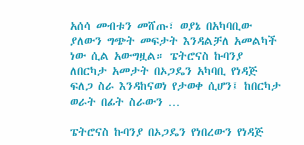አሰሳ መብቱን መሸጡ፣ ወያኔ በአካባቢው ያለውን ግጭት መፍታት እንዳልቻለ አመልካች ነው ሲል አውግዟል። ፔትሮናስ ኩባንያ ለበርካታ አመታት በኦጋዴን አካባቢ የነዳጅ ፍለጋ ስራ እንዳከናወነ የታወቀ ሲሆን፤ ከበርካታ ወራት በፊት ስራውን …

ፔትሮናስ ኩባንያ በኦጋዴን የነበረውን የነዳጅ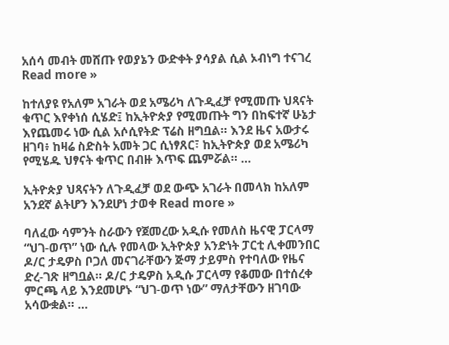አሰሳ መብት መሸጡ የወያኔን ውድቀት ያሳያል ሲል ኦብነግ ተናገረ Read more »

ከተለያዩ የአለም አገራት ወደ አሜሪካ ለጉዲፈቻ የሚመጡ ህጻናት ቁጥር እየቀነሰ ሲሄድ፤ ከኢትዮጵያ የሚመጡት ግን በከፍተኛ ሁኔታ እየጨመሩ ነው ሲል አሶሲየትድ ፕሬስ ዘግቧል። እንደ ዜና አውታሩ ዘገባ፥ ከዛሬ ስድስት አመት ጋር ሲነፃጸር፣ ከኢትዮጵያ ወደ አሜሪካ የሚሄዱ ህፃናት ቁጥር በብዙ እጥፍ ጨምሯል። …

ኢትዮጵያ ህጻናትን ለጉዲፈቻ ወደ ውጭ አገራት በመላክ ከአለም አንደኛ ልትሆን እንደሆነ ታወቀ Read more »

ባለፈው ሳምንት ስራውን የጀመረው አዲሱ የመለስ ዜናዊ ፓርላማ “ህገ-ወጥ” ነው ሲሉ የመላው ኢትዮጵያ አንድነት ፓርቲ ሊቀመንበር ዶ/ር ታዴዎስ ቦጋለ መናገራቸውን ጅማ ታይምስ የተባለው የዜና ድረ-ገጽ ዘግቧል። ዶ/ር ታዴዎስ አዲሱ ፓርላማ የቆመው በተሰረቀ ምርጫ ላይ እንደመሆኑ “ህገ-ወጥ ነው” ማለታቸውን ዘገባው አሳውቋል። …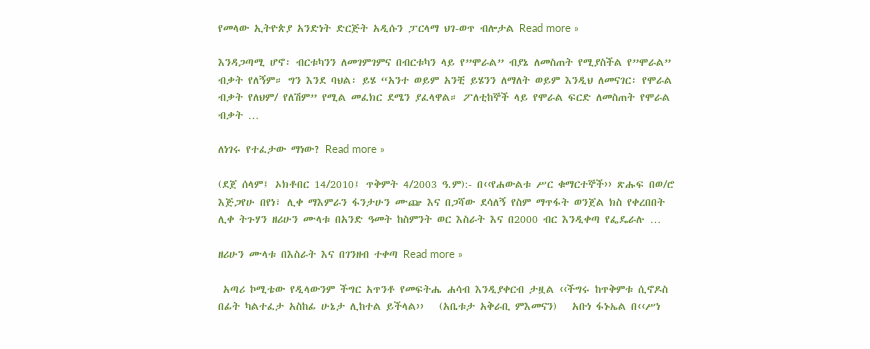የመላው ኢትዮጵያ አንድነት ድርጅት አዲሱን ፓርላማ ህገ-ወጥ ብሎታል Read more »

እንዳጋጣሚ ሆኖ፡ ብርቱካንን ለመገምገምና በብርቱካን ላይ የ”ሞራል” ብያኔ ለመስጠት የሚያስችል የ”ሞራል” ብቃት የለኝም። ግን እንደ ባህል፡ ይሄ “አንተ ወይም አንቺ ይሄንን ለማለት ወይም እንዲህ ለመናገር፡ የሞራል ብቃት የለህም/ የለሽም” የሚል መፈክር ደሜን ያፈላዋል። ፖለቲከኞች ላይ የሞራል ፍርድ ለመስጠት የሞራል ብቃት …

ለነገሩ የተፈታው ማነው? Read more »

(ደጀ ሰላም፤ ኦክቶበር 14/2010፤ ጥቅምት 4/2003 ዓ.ም):- በ‹‹የሐውልቱ ሥር ቁማርተኞች›› ጽሑፍ በወ/ሮ እጅጋየሁ በየነ፣ ሊቀ ማእምራን ፋንታሁን ሙጬ እና በጋሻው ደሳለኝ የስም ማጥፋት ወንጀል ክስ የቀረበበት ሊቀ ትጉሃን ዘሪሁን ሙላቱ በአንድ ዓመት ከስምንት ወር እስራት እና በ2000 ብር እንዲቀጣ የፌዴራሉ …

ዘሪሁን ሙላቱ በእስራት እና በገንዘብ ተቀጣ Read more »

 አጣሪ ኮሚቴው የዲላውንም ችግር አጥንቶ የመፍትሔ ሐሳብ እንዲያቀርብ ታዟል ‹‹ችግሩ ከጥቅምቱ ሲኖዶስ በፊት ካልተፈታ አስከፊ ሁኔታ ሊከተል ይችላል››   (አቤቱታ አቅራቢ ምእመናን)   አቡነ ፋኑኤል በ‹‹ሥነ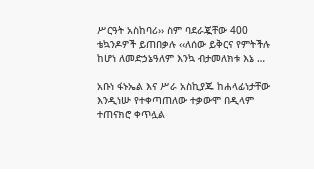ሥርዓት አስከባሪ›› ስም ባደራጇቸው 400 ቴኳንዶዎች ይጠበቃሉ ‹‹ለሰው ይቅርና የምትችሉ ከሆነ ለመድኃኔዓለም እንኳ ብታመለክቱ እኔ …

አቡነ ፋኑኤል እና ሥራ አስኪያጁ ከሐላፊነታቸው እንዲነሡ የተቀጣጠለው ተቃውሞ በዲላም ተጠናክሮ ቀጥሏል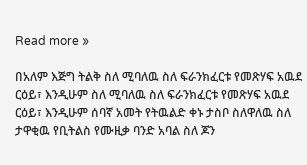Read more »

በአለም እጅግ ትልቅ ስለ ሚባለዉ ስለ ፍራንክፈርቱ የመጽሃፍ አዉደ ርዕይ፣ እንዲሁም ስለ ሚባለዉ ስለ ፍራንክፈርቱ የመጽሃፍ አዉደ ርዕይ፣ እንዲሁም ሰባኛ አመት የትዉልድ ቀኑ ታስቦ ስለዋለዉ ስለ ታዋቂዉ የቢትልስ የሙዚቃ ባንድ አባል ስለ ጆን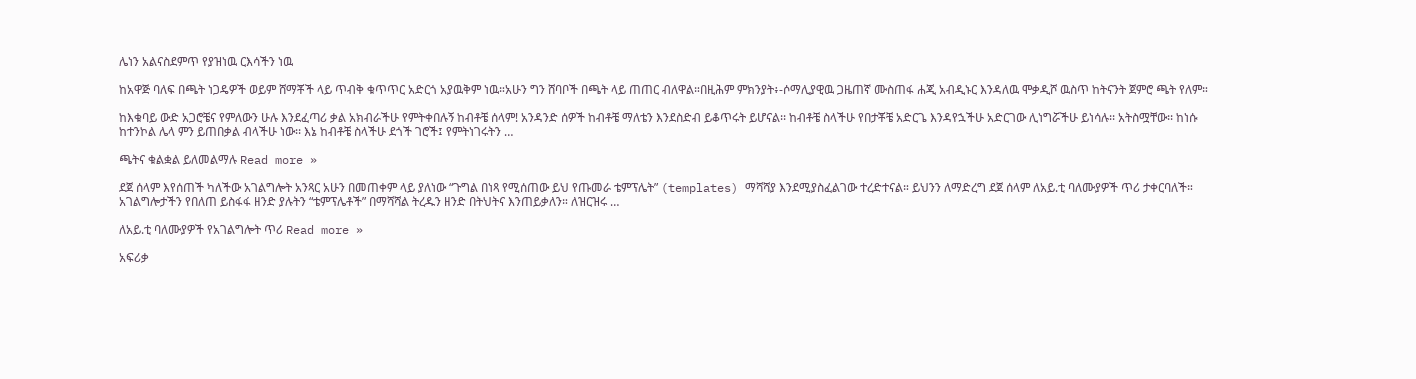ሌነን አልናስደምጥ የያዝነዉ ርእሳችን ነዉ

ከአዋጅ ባለፍ በጫት ነጋዴዎች ወይም ሸማቾች ላይ ጥብቅ ቁጥጥር አድርጎ አያዉቅም ነዉ።አሁን ግን ሸባቦች በጫት ላይ ጠጠር ብለዋል።በዚሕም ምክንያት፥-ሶማሊያዊዉ ጋዜጠኛ ሙስጠፋ ሐጂ አብዲኑር እንዳለዉ ሞቃዲሾ ዉስጥ ከትናንት ጀምሮ ጫት የለም።

ከእቁባይ ውድ አጋሮቼና የምለውን ሁሉ እንደፈጣሪ ቃል አክብራችሁ የምትቀበሉኝ ከብቶቼ ሰላም! አንዳንድ ሰዎች ከብቶቼ ማለቴን እንደስድብ ይቆጥሩት ይሆናል፡፡ ከብቶቼ ስላችሁ የበታቾቼ አድርጌ እንዳየኋችሁ አድርገው ሊነግሯችሁ ይነሳሉ፡፡ አትስሟቸው፡፡ ከነሱ ከተንኮል ሌላ ምን ይጠበቃል ብላችሁ ነው፡፡ እኔ ከብቶቼ ስላችሁ ደጎች ገሮች፤ የምትነገሩትን …

ጫትና ቁልቋል ይለመልማሉ Read more »

ደጀ ሰላም እየሰጠች ካለችው አገልግሎት አንጻር አሁን በመጠቀም ላይ ያለነው “ጉግል በነጻ የሚሰጠው ይህ የጡመራ ቴምፕሌት” (templates) ማሻሻያ እንደሚያስፈልገው ተረድተናል። ይህንን ለማድረግ ደጀ ሰላም ለአይ.ቲ ባለሙያዎች ጥሪ ታቀርባለች። አገልግሎታችን የበለጠ ይስፋፋ ዘንድ ያሉትን “ቴምፕሌቶች” በማሻሻል ትረዱን ዘንድ በትህትና እንጠይቃለን። ለዝርዝሩ …

ለአይ.ቲ ባለሙያዎች የአገልግሎት ጥሪ Read more »

አፍሪቃ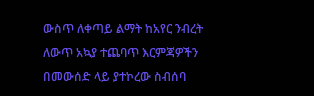ውስጥ ለቀጣይ ልማት ከአየር ንብረት ለውጥ አኳያ ተጨባጥ እርምጃዎችን በመውሰድ ላይ ያተኮረው ስብሰባ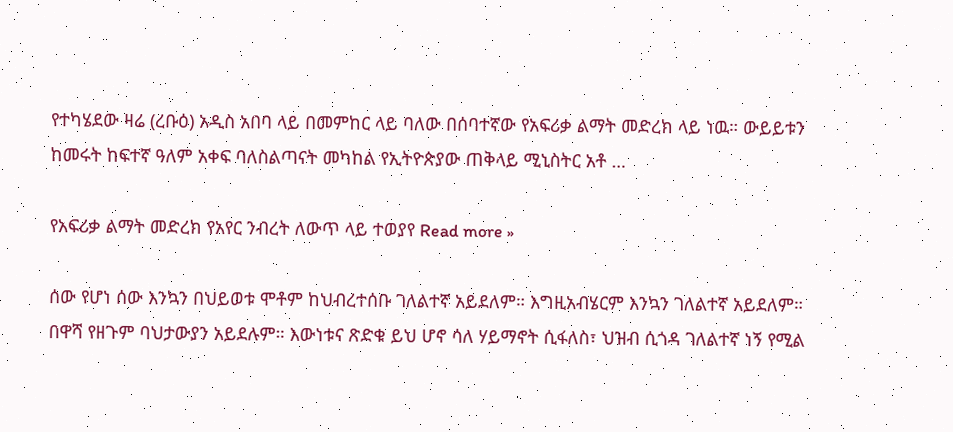የተካሄደው ዛሬ (ረቡዕ) አዲስ አበባ ላይ በመምከር ላይ ባለው በሰባተኛው የአፍሪቃ ልማት መድረክ ላይ ነዉ። ውይይቱን ከመሩት ከፍተኛ ዓለም አቀፍ ባለስልጣናት መካከል የኢትዮጵያው ጠቅላይ ሚኒስትር አቶ …

የአፍሪቃ ልማት መድረክ የአየር ንብረት ለውጥ ላይ ተወያየ Read more »

ሰው የሆነ ሰው እንኳን በህይወቱ ሞቶም ከህብረተሰቡ ገለልተኛ አይደለም። እግዚአብሄርም እንኳን ገለልተኛ አይደለም። በዋሻ የዘጉም ባህታውያን አይደሉም። እውነቱና ጽድቁ ይህ ሆኖ ሳለ ሃይማኖት ሲፋለስ፣ ህዝብ ሲጎዳ ገለልተኛ ነኝ የሚል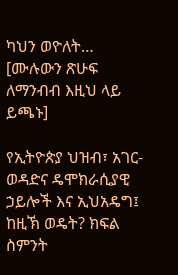ካህን ወዮለት… [ሙሉውን ጽሁፍ ለማንብብ እዚህ ላይ ይጫኑ]

የኢትዮጵያ ህዝብ፣ አገር-ወዳድና ዴሞክራሲያዊ ኃይሎች እና ኢህአዴግ፤ ከዚኽ ወዴት? ክፍል ስምንት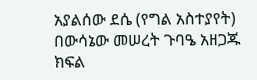አያልሰው ደሴ (የግል አስተያየት) በውሳኔው መሠረት ጉባዔ አዘጋጁ ክፍል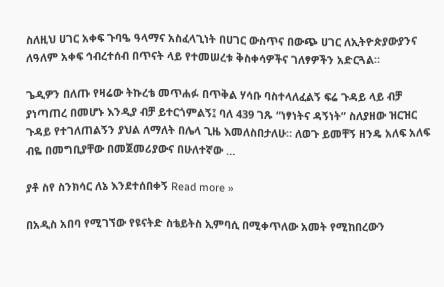ስለዚህ ሀገር አቀፍ ጉባዔ ዓላማና አስፈላጊነት በሀገር ውስጥና በውጭ ሀገር ለኢትዮጵያውያንና ለዓለም አቀፍ ኅብረተሰብ በጥናት ላይ የተመሠረቱ ቅስቀሳዎችና ገለፃዎችን አድርጓል።

ጌዲዎን በለጡ የዛሬው ትኩረቴ መጥሐፉ በጥቅል ሃሳቡ ባስተላለፈልኝ ፍሬ ጉዳይ ላይ ብቻ ያነጣጠረ በመሆኑ እንዲያ ብቻ ይተርጎምልኝ፤ ባለ 439 ገጹ “ነፃነትና ዳኝነት” ስለያዘው ዝርዝር ጉዳይ የተገለጠልኝን ያህል ለማለት በሌላ ጊዜ እመለስበታለሁ። ለወጉ ይመቸኝ ዘንዴ አለፍ አለፍ ብዬ በመግቢያቸው በመጀመሪያውና በሁለተኛው …

ያቶ ስየ ስንክሳር ለኔ እንደተሰበቀኝ Read more »

በአዲስ አበባ የሚገኘው የዩናትድ ስቴይትስ ኢምባሲ በሚቀጥለው አመት የሚከበረውን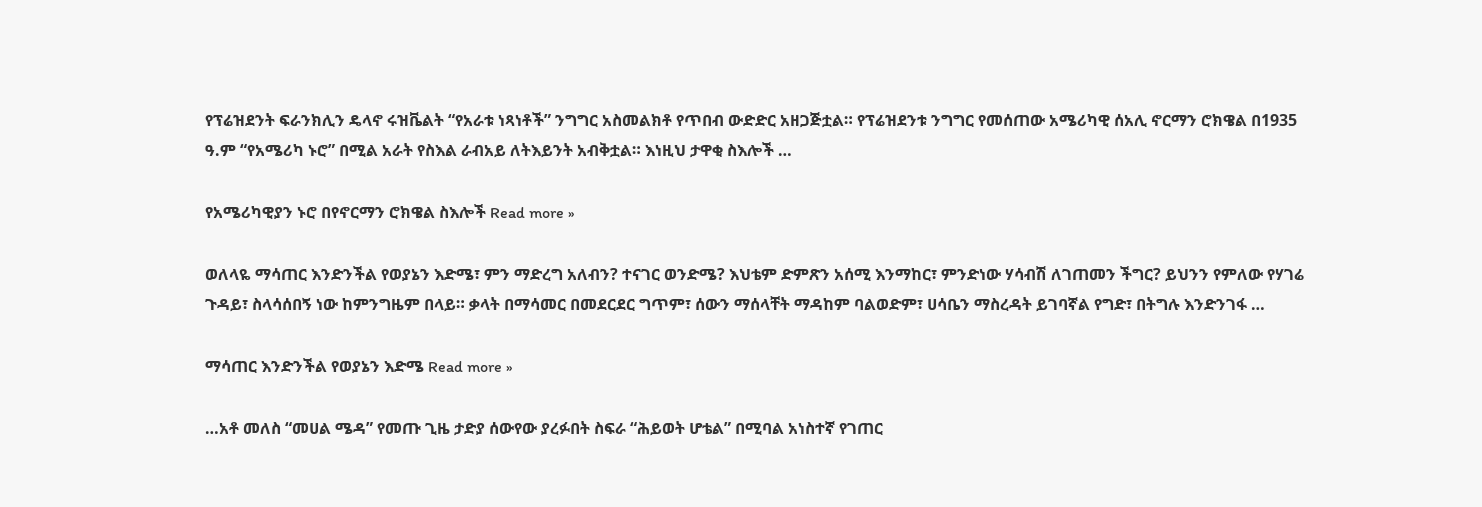የፕሬዝደንት ፍራንክሊን ዴላኖ ሩዝቬልት “የአራቱ ነጻነቶች” ንግግር አስመልክቶ የጥበብ ውድድር አዘጋጅቷል። የፕሬዝደንቱ ንግግር የመሰጠው አሜሪካዊ ሰአሊ ኖርማን ሮክዌል በ1935 ዓ.ም “የአሜሪካ ኑሮ” በሚል አራት የስእል ራብአይ ለትእይንት አብቅቷል። እነዚህ ታዋቂ ስእሎች …

የአሜሪካዊያን ኑሮ በየኖርማን ሮክዌል ስእሎች Read more »

ወለላዬ ማሳጠር እንድንችል የወያኔን እድሜ፣ ምን ማድረግ አለብን? ተናገር ወንድሜ? እህቴም ድምጽን አሰሚ እንማከር፣ ምንድነው ሃሳብሽ ለገጠመን ችግር? ይህንን የምለው የሃገሬ ጉዳይ፣ ስላሳሰበኝ ነው ከምንግዜም በላይ። ቃላት በማሳመር በመደርደር ግጥም፣ ሰውን ማሰላቸት ማዳከም ባልወድም፣ ሀሳቤን ማስረዳት ይገባኛል የግድ፣ በትግሉ እንድንገፋ …

ማሳጠር እንድንችል የወያኔን እድሜ Read more »

…አቶ መለስ “መሀል ሜዳ” የመጡ ጊዜ ታድያ ሰውየው ያረፉበት ስፍራ “ሕይወት ሆቴል” በሚባል አነስተኛ የገጠር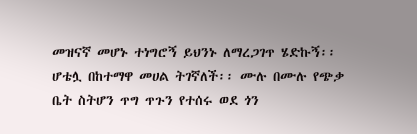መዝናኛ መሆኑ ተነግሮኝ ይህንኑ ለማረጋገጥ ሄድኩኝ፡፡ ሆቴሏ በከተማዋ መሀል ትገኛለች፡፡ ሙሉ በሙሉ የጭቃ ቤት ስትሆን ጥግ ጥጉን የተሰሩ ወደ ጎን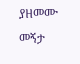ያዘመሙ መኝታ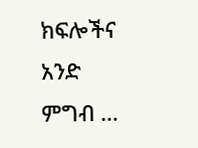ክፍሎችና አንድ ምግብ …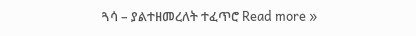ጓሳ – ያልተዘመረለት ተፈጥሮ Read more »